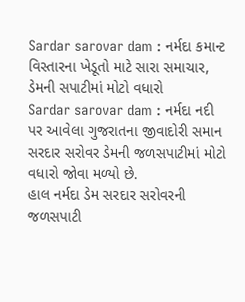Sardar sarovar dam : નર્મદા કમાન્ટ વિસ્તારના ખેડૂતો માટે સારા સમાચાર, ડેમની સપાટીમાં મોટો વધારો
Sardar sarovar dam : નર્મદા નદી પર આવેલા ગુજરાતના જીવાદોરી સમાન સરદાર સરોવર ડેમની જળસપાટીમાં મોટો વધારો જોવા મળ્યો છે.
હાલ નર્મદા ડેમ સરદાર સરોવરની જળસપાટી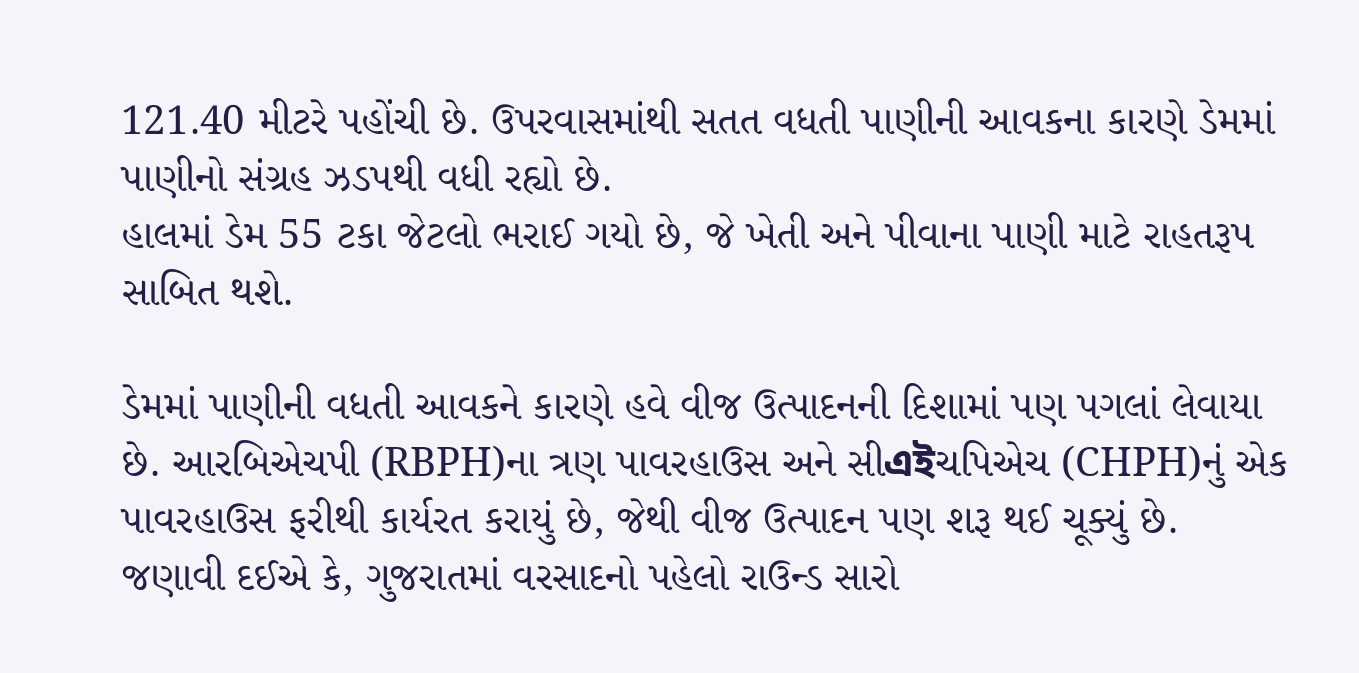121.40 મીટરે પહોંચી છે. ઉપરવાસમાંથી સતત વધતી પાણીની આવકના કારણે ડેમમાં પાણીનો સંગ્રહ ઝડપથી વધી રહ્યો છે.
હાલમાં ડેમ 55 ટકા જેટલો ભરાઈ ગયો છે, જે ખેતી અને પીવાના પાણી માટે રાહતરૂપ સાબિત થશે.

ડેમમાં પાણીની વધતી આવકને કારણે હવે વીજ ઉત્પાદનની દિશામાં પણ પગલાં લેવાયા છે. આરબિએચપી (RBPH)ના ત્રણ પાવરહાઉસ અને સીএইચપિએચ (CHPH)નું એક પાવરહાઉસ ફરીથી કાર્યરત કરાયું છે, જેથી વીજ ઉત્પાદન પણ શરૂ થઈ ચૂક્યું છે.
જણાવી દઈએ કે, ગુજરાતમાં વરસાદનો પહેલો રાઉન્ડ સારો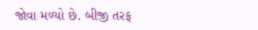જોવા મળ્યો છે. બીજી તરફ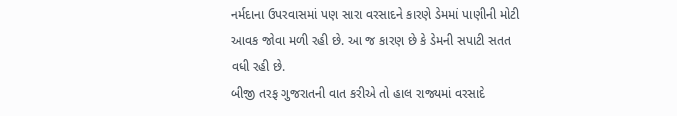નર્મદાના ઉપરવાસમાં પણ સારા વરસાદને કારણે ડેમમાં પાણીની મોટી આવક જોવા મળી રહી છે. આ જ કારણ છે કે ડેમની સપાટી સતત વધી રહી છે.
બીજી તરફ ગુજરાતની વાત કરીએ તો હાલ રાજ્યમાં વરસાદે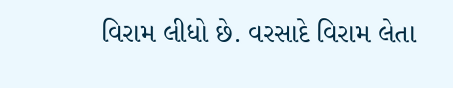વિરામ લીધો છે. વરસાદે વિરામ લેતા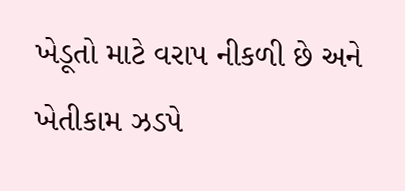ખેડૂતો માટે વરાપ નીકળી છે અને ખેતીકામ ઝડપે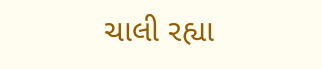ચાલી રહ્યા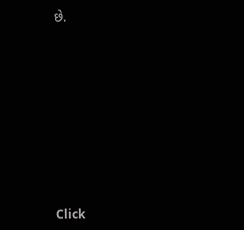છે.












Click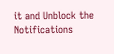it and Unblock the Notifications